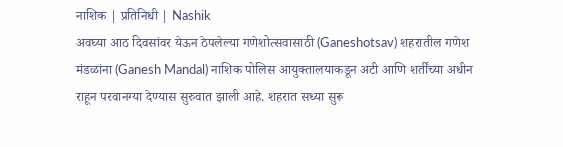नाशिक | प्रतिनिधी | Nashik
अवघ्या आठ दिवसांवर येऊन ठेपलेल्या गणेशोत्सवासाठी (Ganeshotsav) शहरातील गणेश मंडळांना (Ganesh Mandal) नाशिक पोलिस आयुक्तालयाकडून अटी आणि शर्तींच्या अधीन राहून परवानग्या देण्यास सुरुवात झाली आहे. शहरात सध्या सुरू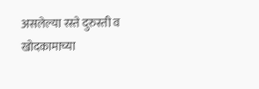असलेल्या रस्ते दुरुस्ती व खोदकामाच्या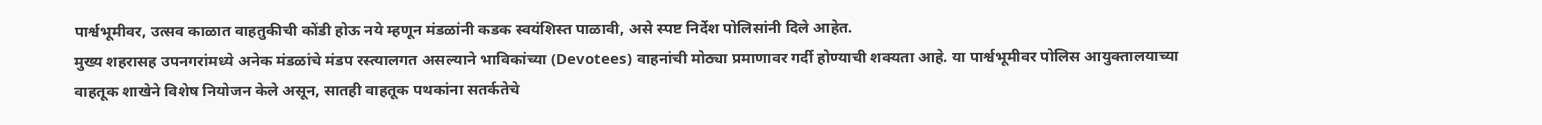पार्श्वभूमीवर, उत्सव काळात वाहतुकीची कोंडी होऊ नये म्हणून मंडळांनी कडक स्वयंशिस्त पाळावी, असे स्पष्ट निर्देश पोलिसांनी दिले आहेत.
मुख्य शहरासह उपनगरांमध्ये अनेक मंडळांचे मंडप रस्त्यालगत असल्याने भाविकांच्या (Devotees) वाहनांची मोठ्या प्रमाणावर गर्दी होण्याची शक्यता आहे. या पार्श्वभूमीवर पोलिस आयुक्तालयाच्या वाहतूक शाखेने विशेष नियोजन केले असून, सातही वाहतूक पथकांना सतर्कतेचे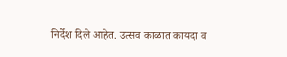निर्देश दिले आहेत. उत्सव काळात कायदा व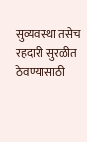सुव्यवस्था तसेच रहदारी सुरळीत ठेवण्यासाठी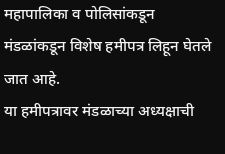महापालिका व पोलिसांकडून मंडळांकडून विशेष हमीपत्र लिहून घेतले जात आहे.
या हमीपत्रावर मंडळाच्या अध्यक्षाची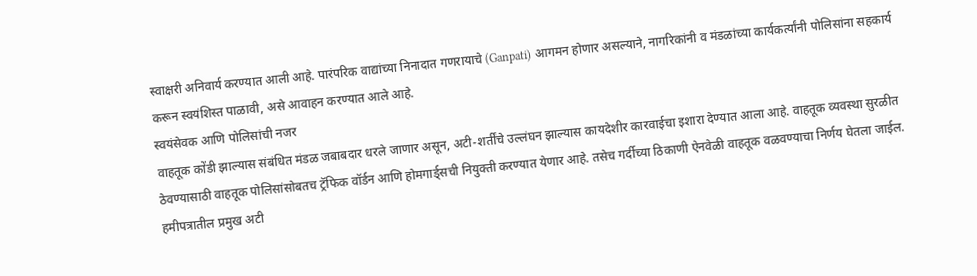स्वाक्षरी अनिवार्य करण्यात आली आहे. पारंपरिक वाद्यांच्या निनादात गणरायाचे (Ganpati) आगमन होणार असल्याने, नागरिकांनी व मंडळांच्या कार्यकर्त्यांनी पोलिसांना सहकार्य करून स्वयंशिस्त पाळावी, असे आवाहन करण्यात आले आहे.
स्वयंसेवक आणि पोलिसांची नजर
वाहतूक कोंडी झाल्यास संबंधित मंडळ जबाबदार धरले जाणार असून, अटी-शर्तींचे उल्लंघन झाल्यास कायदेशीर कारवाईचा इशारा देण्यात आला आहे. वाहतूक व्यवस्था सुरळीत ठेवण्यासाठी वाहतूक पोलिसांसोबतच ट्रॅफिक वॉर्डन आणि होमगार्ड्सची नियुक्ती करण्यात येणार आहे. तसेच गर्दीच्या ठिकाणी ऐनवेळी वाहतूक वळवण्याचा निर्णय घेतला जाईल.
हमीपत्रातील प्रमुख अटी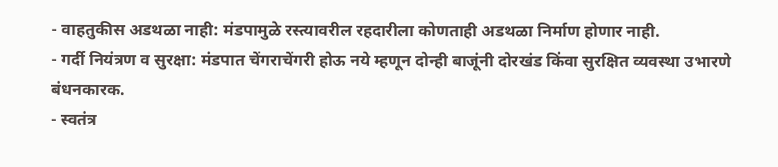- वाहतुकीस अडथळा नाही: मंडपामुळे रस्त्यावरील रहदारीला कोणताही अडथळा निर्माण होणार नाही.
- गर्दी नियंत्रण व सुरक्षा: मंडपात चेंगराचेंगरी होऊ नये म्हणून दोन्ही बाजूंनी दोरखंड किंवा सुरक्षित व्यवस्था उभारणे बंधनकारक.
- स्वतंत्र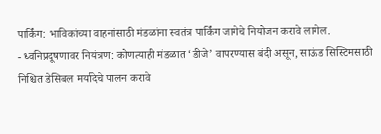पार्किंग: भाविकांच्या वाहनांसाठी मंडळांना स्वतंत्र पार्किंग जागेचे नियोजन करावे लागेल.
- ध्वनिप्रदूषणावर नियंत्रण: कोणत्याही मंडळात ‘डीजे’ वापरण्यास बंदी असून, साऊंड सिस्टिमसाठी निश्चित डेसिबल मर्यादेचे पालन करावे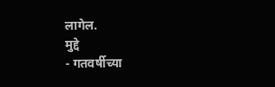लागेल.
मुद्दे
- गतवर्षीच्या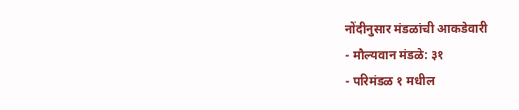नोंदीनुसार मंडळांची आकडेवारी
- मौल्यवान मंडळे: ३१
- परिमंडळ १ मधील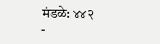मंडळे: ४४२
-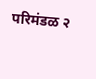परिमंडळ २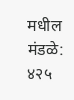मधील मंडळे: ४२५